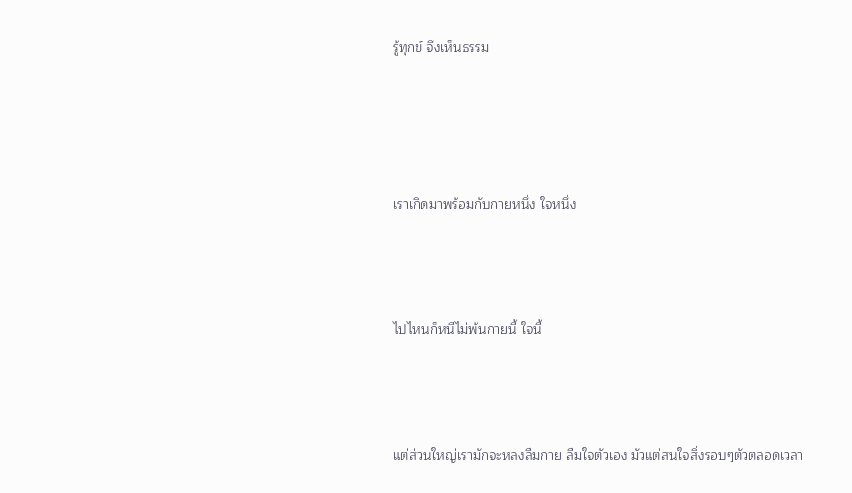รู้ทุกข์ จึงเห็นธรรม




เราเกิดมาพร้อมกับกายหนึ่ง ใจหนึ่ง



ไปไหนก็หนีไม่พ้นกายนี้ ใจนี้



แต่ส่วนใหญ่เรามักจะหลงลืมกาย ลืมใจตัวเอง มัวแต่สนใจสิ่งรอบๆตัวตลอดเวลา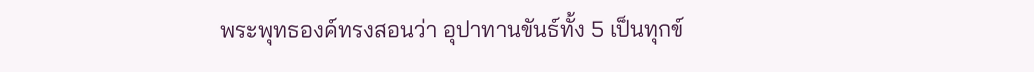พระพุทธองค์ทรงสอนว่า อุปาทานขันธ์ทั้ง 5 เป็นทุกข์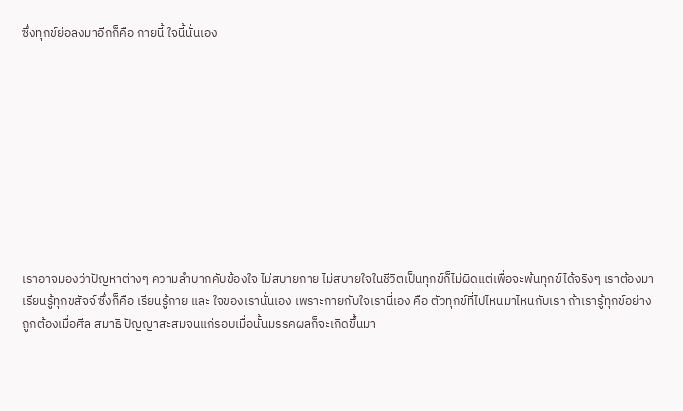ซึ่งทุกข์ย่อลงมาอีกก็คือ กายนี้ ใจนี้นั่นเอง










เราอาจมองว่าปัญหาต่างๆ ความลำบากคับข้องใจ ไม่สบายกาย ไม่สบายใจในชีวิตเป็นทุกข์ก็ไม่ผิดแต่เพื่อจะพ้นทุกข์ได้จริงๆ เราต้องมาเรียนรู้ทุกขสัจจ์ ซึ่งก็คือ เรียนรู้กาย และ ใจของเรานั่นเอง เพราะกายกับใจเรานี่เอง คือ ตัวทุกข์ที่ไปไหนมาไหนกับเรา ถ้าเรารู้ทุกข์อย่างถูกต้องเมื่อศีล สมาธิ ปัญญาสะสมจนแก่รอบเมื่อนั้นมรรคผลก็จะเกิดขึ้นมา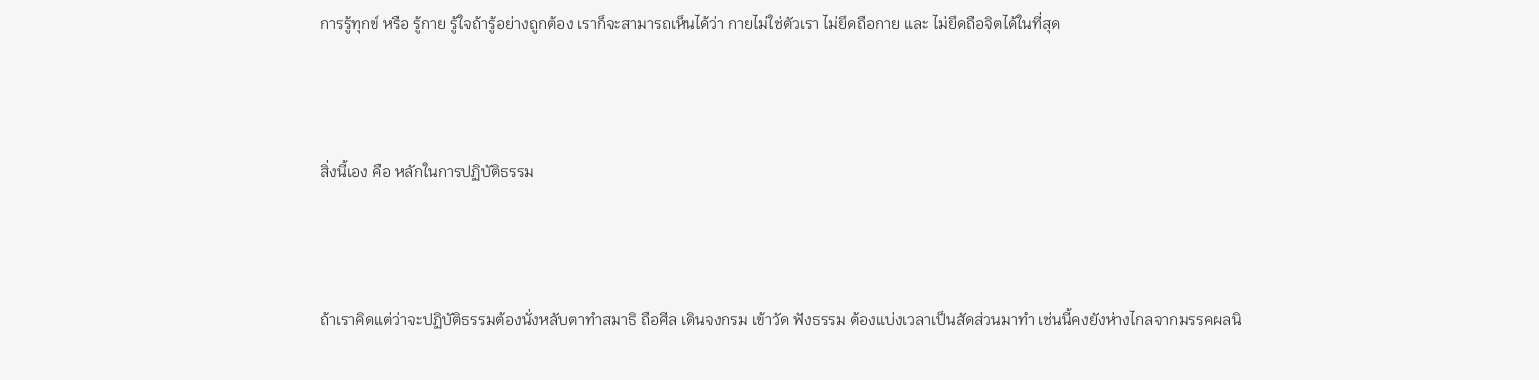การรู้ทุกข์ หรือ รู้กาย รู้ใจถ้ารู้อย่างถูกต้อง เราก็จะสามารถเห็นได้ว่า กายไม่ใช่ตัวเรา ไม่ยึดถือกาย และ ไม่ยึดถือจิตได้ในที่สุด



สิ่งนี้เอง คือ หลักในการปฏิบัติธรรม



ถ้าเราคิดแต่ว่าจะปฏิบัติธรรมต้องนั่งหลับตาทำสมาธิ ถือศีล เดินจงกรม เข้าวัด ฟังธรรม ต้องแบ่งเวลาเป็นสัดส่วนมาทำ เช่นนี้คงยังห่างไกลจากมรรคผลนิ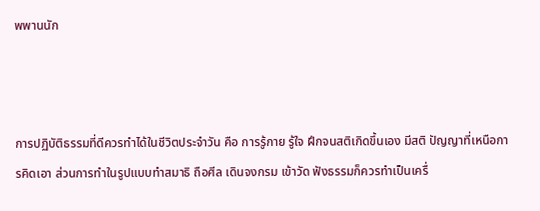พพานนัก



การปฏิบัติธรรมที่ดีควรทำได้ในชีวิตประจำวัน คือ การรู้กาย รู้ใจ ฝึกจนสติเกิดขึ้นเอง มีสติ ปัญญาที่เหนือการคิดเอา ส่วนการทำในรูปแบบทำสมาธิ ถือศีล เดินจงกรม เข้าวัด ฟังธรรมก็ควรทำเป็นเครื่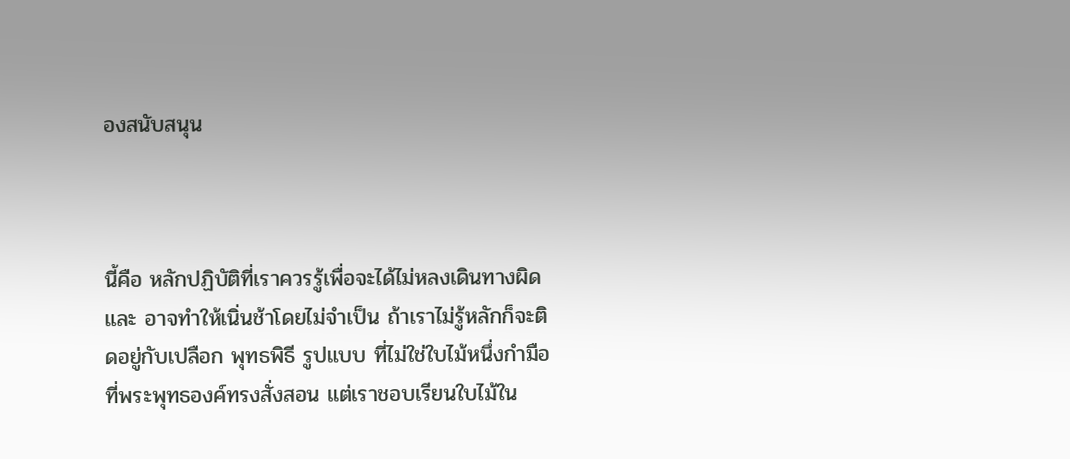องสนับสนุน



นี้คือ หลักปฏิบัติที่เราควรรู้เพื่อจะได้ไม่หลงเดินทางผิด และ อาจทำให้เนิ่นช้าโดยไม่จำเป็น ถ้าเราไม่รู้หลักก็จะติดอยู่กับเปลือก พุทธพิธี รูปแบบ ที่ไม่ใช่ใบไม้หนึ่งกำมือที่พระพุทธองค์ทรงสั่งสอน แต่เราชอบเรียนใบไม้ใน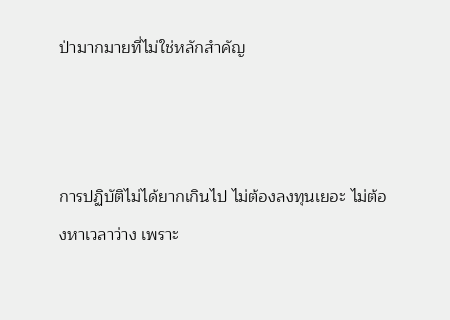ป่ามากมายที่ไม่ใช่หลักสำคัญ



การปฏิบัติไม่ได้ยากเกินไป ไม่ต้องลงทุนเยอะ ไม่ต้องหาเวลาว่าง เพราะ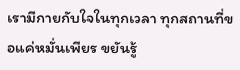เรามีกายกับใจในทุกเวลา ทุกสถานที่ขอแค่หมั่นเพียร ขยันรู้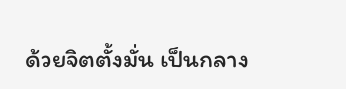ด้วยจิตตั้งมั่น เป็นกลาง